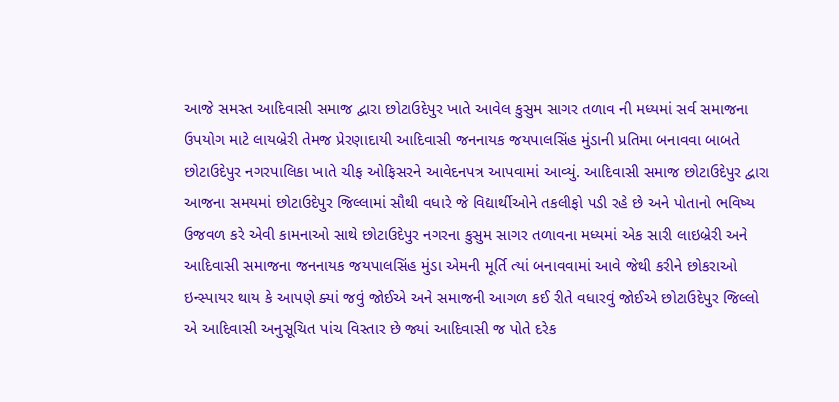આજે સમસ્ત આદિવાસી સમાજ દ્વારા છોટાઉદેપુર ખાતે આવેલ કુસુમ સાગર તળાવ ની મધ્યમાં સર્વ સમાજના ઉપયોગ માટે લાયબ્રેરી તેમજ પ્રેરણાદાયી આદિવાસી જનનાયક જયપાલસિંહ મુંડાની પ્રતિમા બનાવવા બાબતે છોટાઉદેપુર નગરપાલિકા ખાતે ચીફ ઓફિસરને આવેદનપત્ર આપવામાં આવ્યું. આદિવાસી સમાજ છોટાઉદેપુર દ્વારા આજના સમયમાં છોટાઉદેપુર જિલ્લામાં સૌથી વધારે જે વિદ્યાર્થીઓને તકલીફો પડી રહે છે અને પોતાનો ભવિષ્ય ઉજવળ કરે એવી કામનાઓ સાથે છોટાઉદેપુર નગરના કુસુમ સાગર તળાવના મધ્યમાં એક સારી લાઇબ્રેરી અને આદિવાસી સમાજના જનનાયક જયપાલસિંહ મુંડા એમની મૂર્તિ ત્યાં બનાવવામાં આવે જેથી કરીને છોકરાઓ ઇન્સ્પાયર થાય કે આપણે ક્યાં જવું જોઈએ અને સમાજની આગળ કઈ રીતે વધારવું જોઈએ છોટાઉદેપુર જિલ્લો એ આદિવાસી અનુસૂચિત પાંચ વિસ્તાર છે જ્યાં આદિવાસી જ પોતે દરેક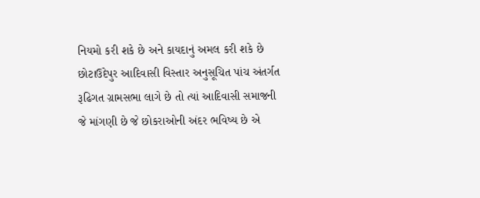નિયમો કરી શકે છે અને કાયદાનું અમલ કરી શકે છે છોટાઉદેપુર આદિવાસી વિસ્તાર અનુસૂચિત પાંચ અંતર્ગત રૂઢિગત ગ્રામસભા લાગે છે તો ત્યાં આદિવાસી સમાજની જે માંગણી છે જે છોકરાઓની અંદર ભવિષ્ય છે એ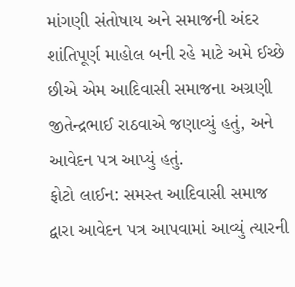માંગણી સંતોષાય અને સમાજની અંદર શાંતિપૂર્ણ માહોલ બની રહે માટે અમે ઈચ્છે છીએ એમ આદિવાસી સમાજના અગ્રણી જીતેન્દ્રભાઈ રાઠવાએ જણાવ્યું હતું, અને આવેદન પત્ર આપ્યું હતું.
ફોટો લાઈન: સમસ્ત આદિવાસી સમાજ દ્વારા આવેદન પત્ર આપવામાં આવ્યું ત્યારની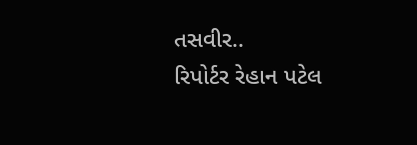તસવીર..
રિપોર્ટર રેહાન પટેલ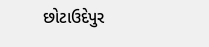છોટાઉદેપુર